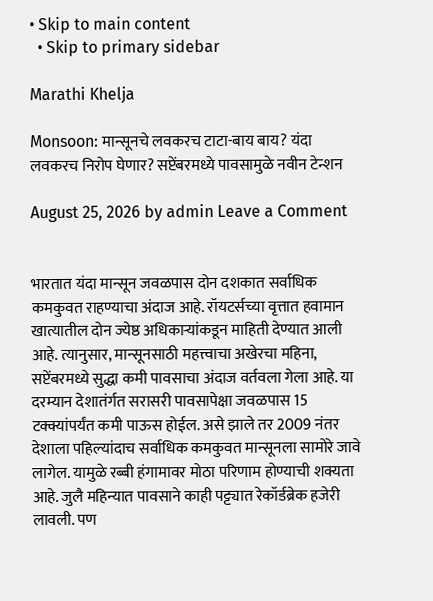• Skip to main content
  • Skip to primary sidebar

Marathi Khelja

Monsoon: मान्सूनचे लवकरच टाटा-बाय बाय? यंदा लवकरच निरोप घेणार? सप्टेंबरमध्ये पावसामुळे नवीन टेन्शन

August 25, 2026 by admin Leave a Comment


भारतात यंदा मान्सून जवळपास दोन दशकात सर्वाधिक कमकुवत राहण्याचा अंदाज आहे. रॉयटर्सच्या वृत्तात हवामान खात्यातील दोन ज्येष्ठ अधिकाऱ्यांकडून माहिती देण्यात आली आहे. त्यानुसार, मान्सूनसाठी महत्त्वाचा अखेरचा महिना, सप्टेंबरमध्ये सुद्धा कमी पावसाचा अंदाज वर्तवला गेला आहे. या दरम्यान देशातंर्गत सरासरी पावसापेक्षा जवळपास 15 टक्क्यांपर्यंत कमी पाऊस होईल. असे झाले तर 2009 नंतर देशाला पहिल्यांदाच सर्वाधिक कमकुवत मान्सूनला सामोरे जावे लागेल. यामुळे रब्बी हंगामावर मोठा परिणाम होण्याची शक्यता आहे. जुलै महिन्यात पावसाने काही पट्ट्यात रेकॉर्डब्रेक हजेरी लावली. पण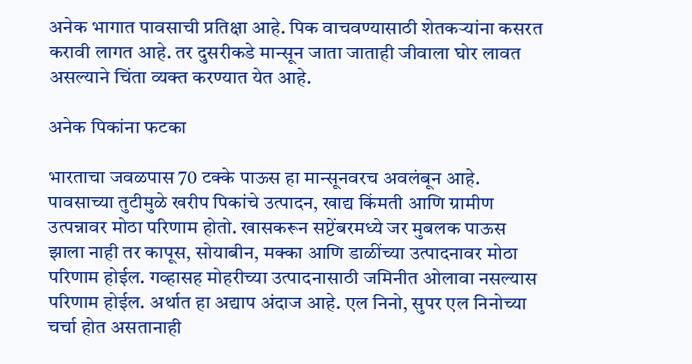अनेक भागात पावसाची प्रतिक्षा आहे. पिक वाचवण्यासाठी शेतकऱ्यांना कसरत करावी लागत आहे. तर दुसरीकडे मान्सून जाता जाताही जीवाला घोर लावत असल्याने चिंता व्यक्त करण्यात येत आहे.

अनेक पिकांना फटका

भारताचा जवळपास 70 टक्के पाऊस हा मान्सूनवरच अवलंबून आहे. पावसाच्या तुटीमुळे खरीप पिकांचे उत्पादन, खाद्य किंमती आणि ग्रामीण उत्पन्नावर मोठा परिणाम होतो. खासकरून सप्टेंबरमध्ये जर मुबलक पाऊस झाला नाही तर कापूस, सोयाबीन, मक्का आणि डाळींच्या उत्पादनावर मोठा परिणाम होईल. गव्हासह मोहरीच्या उत्पादनासाठी जमिनीत ओलावा नसल्यास परिणाम होईल. अर्थात हा अद्याप अंदाज आहे. एल निनो, सुपर एल निनोच्या चर्चा होत असतानाही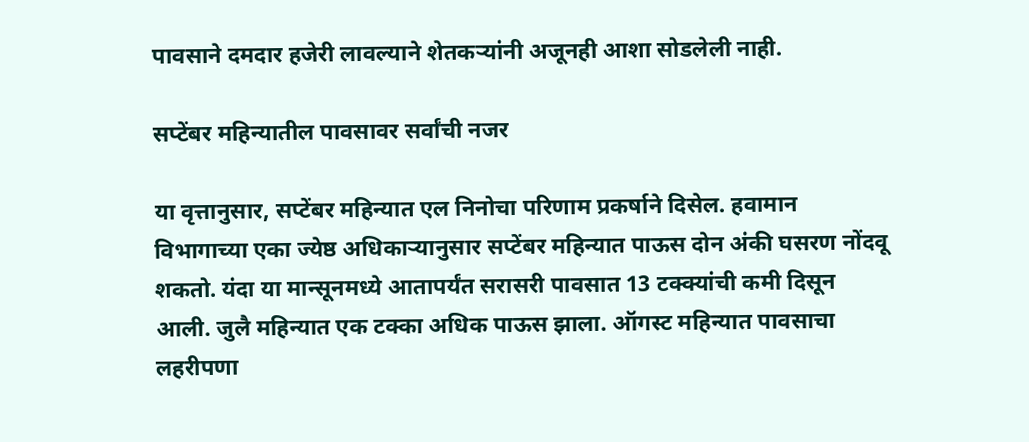पावसाने दमदार हजेरी लावल्याने शेतकऱ्यांनी अजूनही आशा सोडलेली नाही.

सप्टेंबर महिन्यातील पावसावर सर्वांची नजर

या वृत्तानुसार, सप्टेंबर महिन्यात एल निनोचा परिणाम प्रकर्षाने दिसेल. हवामान विभागाच्या एका ज्येष्ठ अधिकाऱ्यानुसार सप्टेंबर महिन्यात पाऊस दोन अंकी घसरण नोंदवू शकतो. यंदा या मान्सूनमध्ये आतापर्यंत सरासरी पावसात 13 टक्क्यांची कमी दिसून आली. जुलै महिन्यात एक टक्का अधिक पाऊस झाला. ऑगस्ट महिन्यात पावसाचा लहरीपणा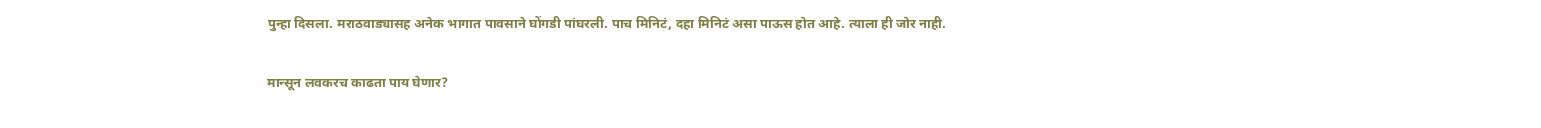पुन्हा दिसला. मराठवाड्यासह अनेक भागात पावसाने घोंगडी पांघरली. पाच मिनिटं, दहा मिनिटं असा पाऊस होत आहे. त्याला ही जोर नाही.

मान्सून लवकरच काढता पाय घेणार?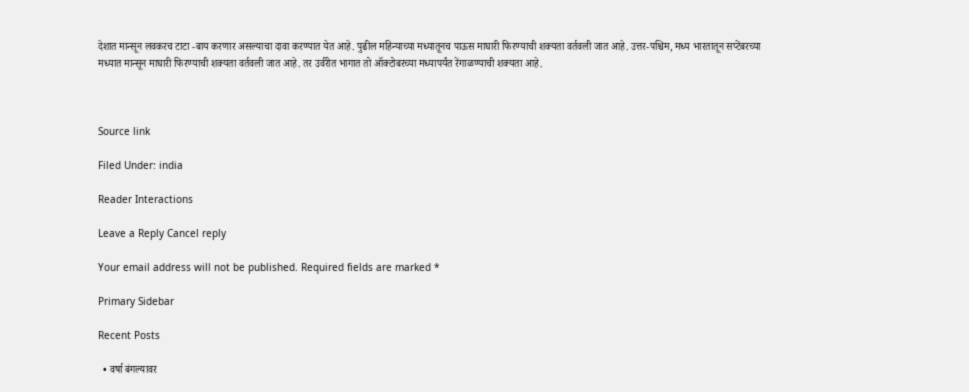देशात मान्सून लवकरच टाटा -बाय करणार असल्याचा दावा करण्यात येत आहे. पुढील महिन्याच्या मध्यातूनच पाऊस माघारी फिरण्याची शक्यता वर्तवली जात आहे. उत्तर-पश्चिम, मध्य भारतातून सप्टेंबरच्या मध्यात मान्सून माघारी फिरण्याची शक्यता वर्तवली जात आहे. तर उर्वरीत भागात तो ऑक्टोबरच्या मध्यापर्यंत रेंगाळण्याची शक्यता आहे.



Source link

Filed Under: india

Reader Interactions

Leave a Reply Cancel reply

Your email address will not be published. Required fields are marked *

Primary Sidebar

Recent Posts

  • वर्षा बंगल्यावर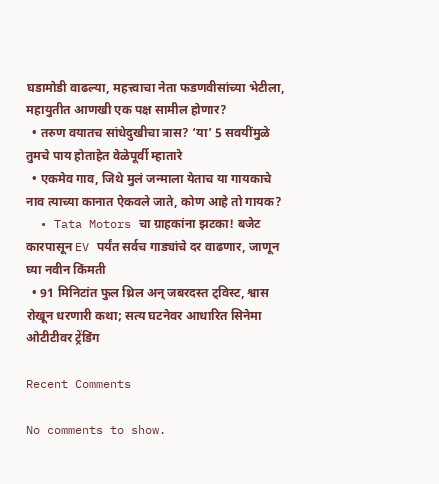घडामोडी वाढल्या, महत्त्वाचा नेता फडणवीसांच्या भेटीला, महायुतीत आणखी एक पक्ष सामील होणार?
  • तरुण वयातच सांधेदुखीचा त्रास? ‘या’ 5 सवयींमुळे तुमचे पाय होताहेत वेळेपूर्वी म्हातारे
  • एकमेव गाव, जिथे मुलं जन्माला येताच या गायकाचे नाव त्याच्या कानात ऐकवले जाते, कोण आहे तो गायक?
  • Tata Motors चा ग्राहकांना झटका! बजेट कारपासून EV पर्यंत सर्वच गाड्यांचे दर वाढणार, जाणून घ्या नवीन किंमती
  • 91 मिनिटांत फुल थ्रिल अन् जबरदस्त ट्विस्ट, श्वास रोखून धरणारी कथा; सत्य घटनेवर आधारित सिनेमा ओटीटीवर ट्रेंडिंग

Recent Comments

No comments to show.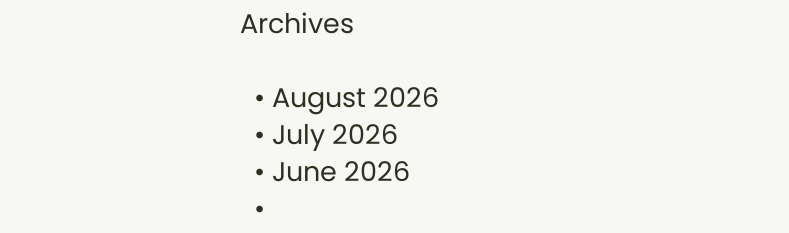Archives

  • August 2026
  • July 2026
  • June 2026
  •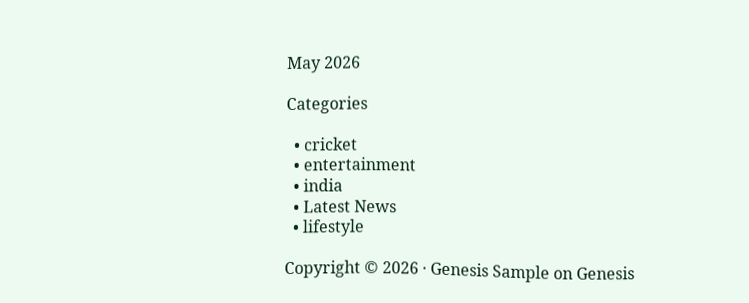May 2026

Categories

  • cricket
  • entertainment
  • india
  • Latest News
  • lifestyle

Copyright © 2026 · Genesis Sample on Genesis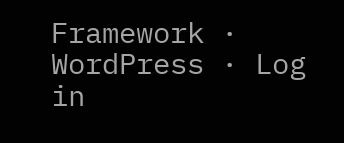Framework · WordPress · Log in